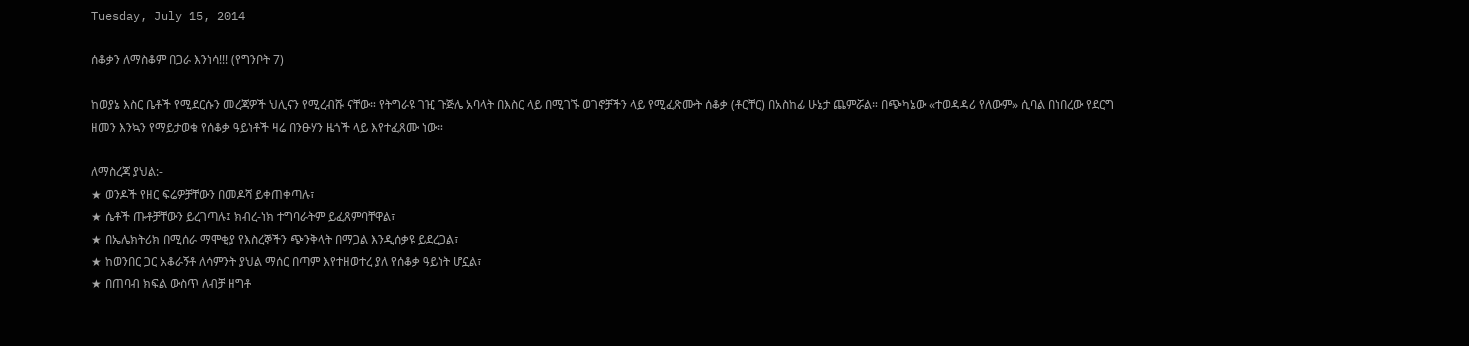Tuesday, July 15, 2014

ሰቆቃን ለማስቆም በጋራ እንነሳ!!! (የግንቦት 7)

ከወያኔ እስር ቤቶች የሚደርሱን መረጃዎች ህሊናን የሚረብሹ ናቸው። የትግራዩ ገዢ ጉጅሌ አባላት በእስር ላይ በሚገኙ ወገኖቻችን ላይ የሚፈጽሙት ሰቆቃ (ቶርቸር) በአስከፊ ሁኔታ ጨምሯል። በጭካኔው «ተወዳዳሪ የለውም» ሲባል በነበረው የደርግ ዘመን እንኳን የማይታወቁ የሰቆቃ ዓይነቶች ዛሬ በንፁሃን ዜጎች ላይ እየተፈጸሙ ነው።

ለማስረጃ ያህል:-
★ ወንዶች የዘር ፍሬዎቻቸውን በመዶሻ ይቀጠቀጣሉ፣
★ ሴቶች ጡቶቻቸውን ይረገጣሉ፤ ክብረ-ነክ ተግባራትም ይፈጸምባቸዋል፣
★ በኤሌክትሪክ በሚሰራ ማሞቂያ የእስረኞችን ጭንቅላት በማጋል እንዲሰቃዩ ይደረጋል፣
★ ከወንበር ጋር አቆራኝቶ ለሳምንት ያህል ማሰር በጣም እየተዘወተረ ያለ የሰቆቃ ዓይነት ሆኗል፣
★ በጠባብ ክፍል ውስጥ ለብቻ ዘግቶ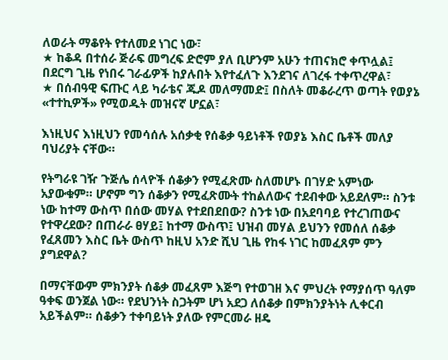ለወራት ማቆየት የተለመደ ነገር ነው፣
★ ከቆዳ በተሰራ ጅራፍ መግረፍ ድሮም ያለ ቢሆንም አሁን ተጠናክሮ ቀጥሏል፤ በደርግ ጊዜ የነበሩ ገራፊዎች ከያሉበት እየተፈለጉ እንደገና ለገረፋ ተቀጥረዋል፣
★ በሰብዓዊ ፍጡር ላይ ካራቴና ጁዶ መለማመድ፤ በስለት መቆራረጥ ወጣት የወያኔ «ተተኪዎች» የሚወዱት መዝናኛ ሆኗል፣

እነዚህና እነዚህን የመሳሰሉ አሰቃቂ የሰቆቃ ዓይነቶች የወያኔ እስር ቤቶች መለያ ባህሪያት ናቸው።

የትግራዩ ገዥ ጉጅሌ ሰላዮች ሰቆቃን የሚፈጽሙ ስለመሆኑ በገሃድ አምነው አያውቁም። ሆኖም ግን ሰቆቃን የሚፈጽሙት ተከልለውና ተደብቀው አይደለም። ስንቱ ነው ከተማ ውስጥ በሰው መሃል የተደበደበው? ስንቱ ነው በአደባባይ የተረገጠውና የተዋረደው? በጠራራ ፀሃይ፤ ከተማ ውስጥ፤ ህዝብ መሃል ይህንን የመሰለ ሰቆቃ የፈጸመን እስር ቤት ውስጥ ከዚህ አንድ ሺህ ጊዜ የከፋ ነገር ከመፈጸም ምን ያግደዋል?

በማናቸውም ምክንያት ሰቆቃ መፈጸም እጅግ የተወገዘ እና ምህረት የማያሰጥ ዓለም ዓቀፍ ወንጀል ነው። የደህንነት ስጋትም ሆነ አደጋ ለሰቆቃ በምክንያትነት ሊቀርብ አይችልም። ሰቆቃን ተቀባይነት ያለው የምርመራ ዘዴ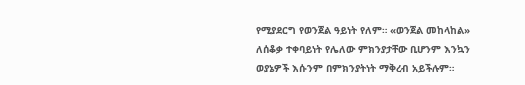የሚያደርግ የወንጀል ዓይነት የለም። «ወንጀል መከላከል» ለሰቆቃ ተቀባይነት የሌለው ምክንያታቸው ቢሆንም እንኳን ወያኔዎች እሱንም በምክንያትነት ማቅረብ አይችሉም።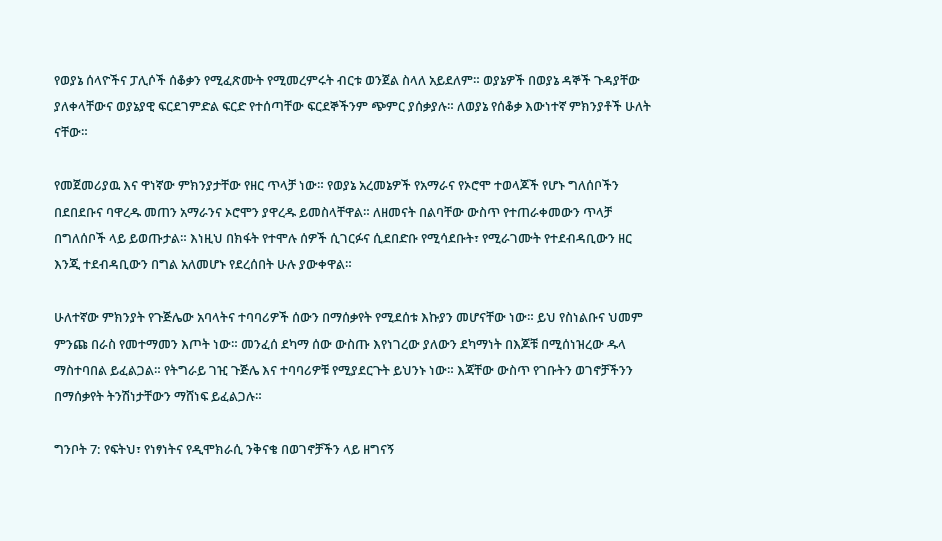የወያኔ ሰላዮችና ፓሊሶች ሰቆቃን የሚፈጽሙት የሚመረምሩት ብርቱ ወንጀል ስላለ አይደለም። ወያኔዎች በወያኔ ዳኞች ጉዳያቸው ያለቀላቸውና ወያኔያዊ ፍርደገምድል ፍርድ የተሰጣቸው ፍርደኞችንም ጭምር ያሰቃያሉ። ለወያኔ የሰቆቃ እውነተኛ ምክንያቶች ሁለት ናቸው።

የመጀመሪያዉ እና ዋነኛው ምክንያታቸው የዘር ጥላቻ ነው። የወያኔ አረመኔዎች የአማራና የኦሮሞ ተወላጆች የሆኑ ግለሰቦችን በደበደቡና ባዋረዱ መጠን አማራንና ኦሮሞን ያዋረዱ ይመስላቸዋል። ለዘመናት በልባቸው ውስጥ የተጠራቀመውን ጥላቻ በግለሰቦች ላይ ይወጡታል። እነዚህ በክፋት የተሞሉ ሰዎች ሲገርፉና ሲደበድቡ የሚሳደቡት፣ የሚራገሙት የተደብዳቢውን ዘር እንጂ ተደብዳቢውን በግል አለመሆኑ የደረሰበት ሁሉ ያውቀዋል።

ሁለተኛው ምክንያት የጉጅሌው አባላትና ተባባሪዎች ሰውን በማሰቃየት የሚደሰቱ እኩያን መሆናቸው ነው። ይህ የስነልቡና ህመም ምንጩ በራስ የመተማመን እጦት ነው። መንፈሰ ደካማ ሰው ውስጡ እየነገረው ያለውን ደካማነት በእጆቹ በሚሰነዝረው ዱላ ማስተባበል ይፈልጋል። የትግራይ ገዢ ጉጅሌ እና ተባባሪዎቹ የሚያደርጉት ይህንኑ ነው። እጃቸው ውስጥ የገቡትን ወገኖቻችንን በማሰቃየት ትንሽነታቸውን ማሸነፍ ይፈልጋሉ።

ግንቦት 7: የፍትህ፣ የነፃነትና የዲሞክራሲ ንቅናቄ በወገኖቻችን ላይ ዘግናኝ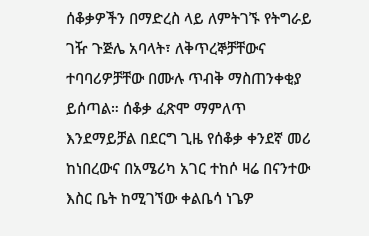ሰቆቃዎችን በማድረስ ላይ ለምትገኙ የትግራይ ገዥ ጉጅሌ አባላት፣ ለቅጥረኞቻቸውና ተባባሪዎቻቸው በሙሉ ጥብቅ ማስጠንቀቂያ ይሰጣል። ሰቆቃ ፈጽሞ ማምለጥ እንደማይቻል በደርግ ጊዜ የሰቆቃ ቀንደኛ መሪ ከነበረውና በአሜሪካ አገር ተከሶ ዛሬ በናንተው እስር ቤት ከሚገኘው ቀልቤሳ ነጌዎ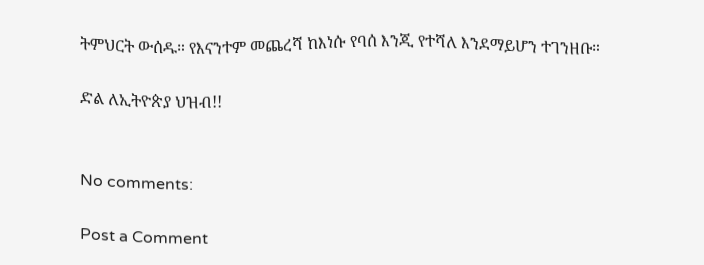ትምህርት ውሰዱ። የእናንተም መጨረሻ ከእነሱ የባሰ እንጂ የተሻለ እንደማይሆን ተገንዘቡ።

ድል ለኢትዮጵያ ህዝብ!!


No comments:

Post a Comment